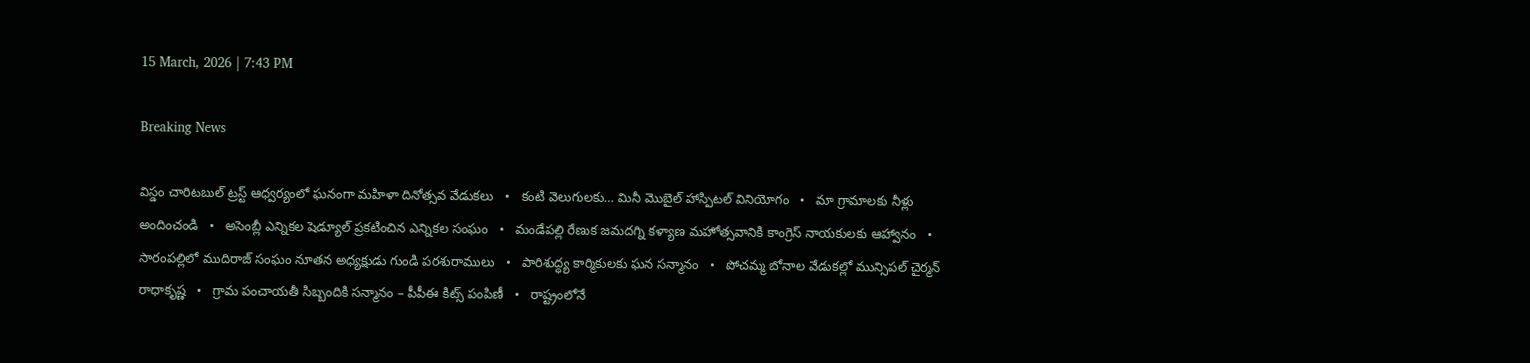15 March, 2026 | 7:43 PM

Breaking News

విస్డం చారిటబుల్ ట్రస్ట్ ఆధ్వర్యంలో ఘనంగా మహిళా దినోత్సవ వేడుకలు   •   కంటి వెలుగులకు… మినీ మొబైల్ హాస్పిటల్ వినియోగం   •   మా గ్రామాలకు నీళ్లు అందించండి   •   అసెంబ్లీ ఎన్నికల షెడ్యూల్ ప్రకటించిన ఎన్నికల సంఘం   •   మండేపల్లి రేణుక జమదగ్ని కళ్యాణ మహోత్సవానికి కాంగ్రెస్ నాయకులకు ఆహ్వానం   •   సారంపల్లిలో ముదిరాజ్ సంఘం నూతన అధ్యక్షుడు గుండి పరశురాములు   •   పారిశుద్ధ్య కార్మికులకు ఘన సన్మానం   •   పోచమ్మ బోనాల వేడుకల్లో మున్సిపల్ చైర్మన్ రాధాకృష్ణ   •   గ్రామ పంచాయతీ సిబ్బందికి సన్మానం – పీపీఈ కిట్స్ పంపిణీ   •   రాష్ట్రంలోనే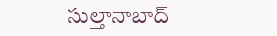సుల్తానాబాద్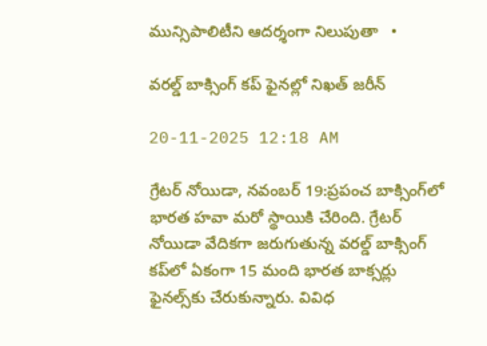మున్సిపాలిటీని ఆదర్శంగా నిలుపుతా   •

వరల్డ్ బాక్సింగ్ కప్ ఫైనల్లో నిఖత్ జరీన్

20-11-2025 12:18 AM

గ్రేటర్ నోయిడా, నవంబర్ 19:ప్రపంచ బాక్సింగ్‌లో భారత హవా మరో స్థాయికి చేరింది. గ్రేటర్ నోయిడా వేదికగా జరుగుతున్న వరల్డ్ బాక్సింగ్ కప్‌లో ఏకంగా 15 మంది భారత బాక్సర్లు ఫైనల్స్‌కు చేరుకున్నారు. వివిధ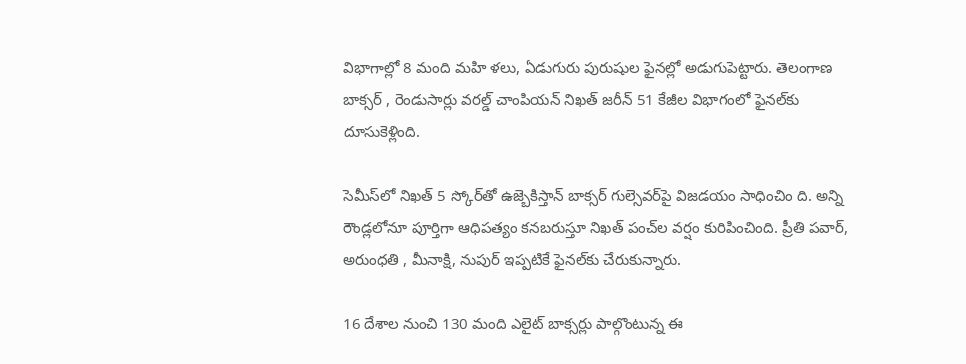విభాగాల్లో 8 మంది మహి ళలు, ఏడుగురు పురుషుల ఫైనల్లో అడుగుపెట్టారు. తెలంగాణ బాక్సర్ , రెండుసార్లు వరల్డ్ చాంపియన్ నిఖత్ జరీన్ 51 కేజీల విభాగంలో ఫైనల్‌కు దూసుకెళ్లింది.

సెమీస్‌లో నిఖత్ 5 స్కోర్‌తో ఉజ్బెకిస్తాన్ బాక్సర్ గుల్సెవర్‌పై విజడయం సాధించిం ది. అన్ని రౌండ్లలోనూ పూర్తిగా ఆధిపత్యం కనబరుస్తూ నిఖత్ పంచ్‌ల వర్షం కురిపించింది. ప్రీతి పవార్, అరుంధతి , మీనాక్షి, నుపుర్ ఇప్పటికే ఫైనల్‌కు చేరుకున్నారు.

16 దేశాల నుంచి 130 మంది ఎలైట్ బాక్సర్లు పాల్గొంటున్న ఈ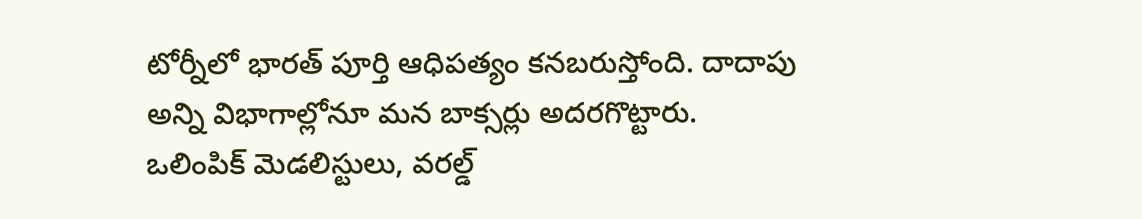టోర్నీలో భారత్ పూర్తి ఆధిపత్యం కనబరుస్తోంది. దాదాపు అన్ని విభాగాల్లోనూ మన బాక్సర్లు అదరగొట్టారు. ఒలింపిక్ మెడలిస్టులు, వరల్డ్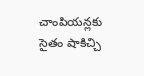చాంపియన్లకు సైతం షాకిచ్చి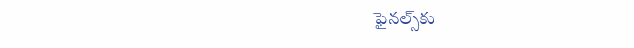ఫైనల్స్‌కు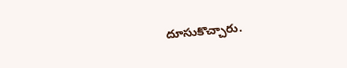దూసుకొచ్చారు.